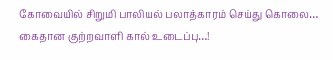கோவையில் சிறுமி பாலியல் பலாத்காரம் செய்து கொலை… கைதான குற்றவாளி கால் உடைப்பு…!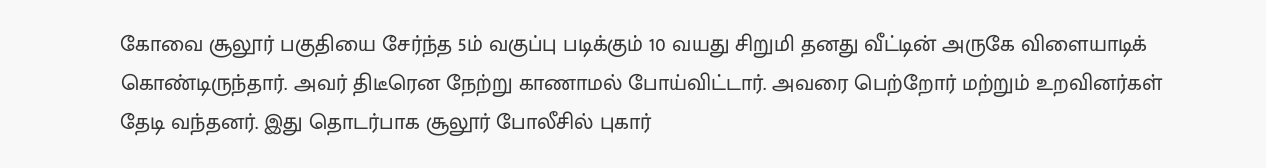கோவை சூலூர் பகுதியை சேர்ந்த 5ம் வகுப்பு படிக்கும் 10 வயது சிறுமி தனது வீட்டின் அருகே விளையாடிக் கொண்டிருந்தார். அவர் திடீரென நேற்று காணாமல் போய்விட்டார். அவரை பெற்றோர் மற்றும் உறவினர்கள் தேடி வந்தனர். இது தொடர்பாக சூலூர் போலீசில் புகார்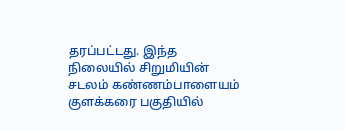தரப்பட்டது. இந்த நிலையில் சிறுமியின் சடலம் கண்ணம்பாளையம் குளக்கரை பகுதியில்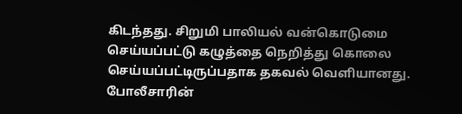கிடந்தது. சிறுமி பாலியல் வன்கொடுமை செய்யப்பட்டு கழுத்தை நெறித்து கொலை செய்யப்பட்டிருப்பதாக தகவல் வெளியானது. போலீசாரின்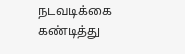நடவடிக்கை கண்டித்து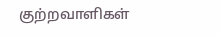குற்றவாளிகள்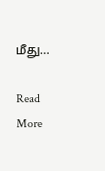மீது…

Read More